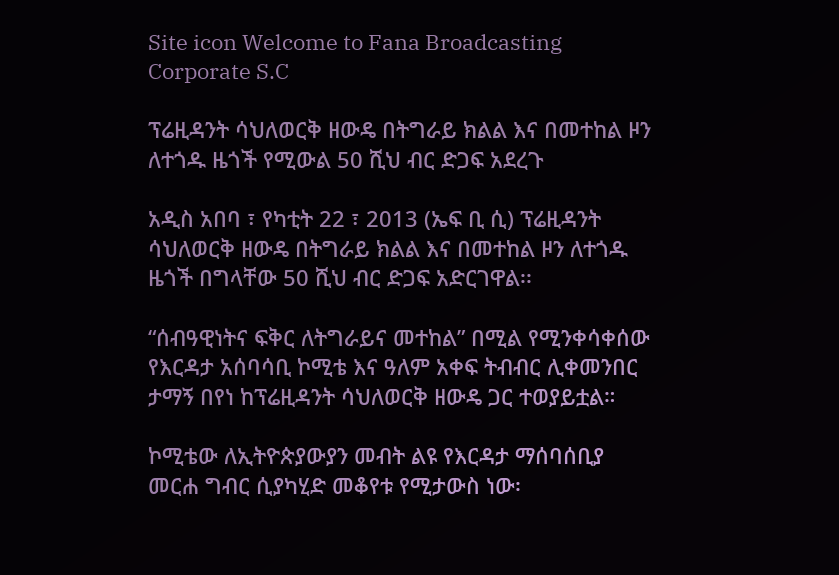Site icon Welcome to Fana Broadcasting Corporate S.C

ፕሬዚዳንት ሳህለወርቅ ዘውዴ በትግራይ ክልል እና በመተከል ዞን ለተጎዱ ዜጎች የሚውል 50 ሺህ ብር ድጋፍ አደረጉ

አዲስ አበባ ፣ የካቲት 22 ፣ 2013 (ኤፍ ቢ ሲ) ፕሬዚዳንት ሳህለወርቅ ዘውዴ በትግራይ ክልል እና በመተከል ዞን ለተጎዱ ዜጎች በግላቸው 50 ሺህ ብር ድጋፍ አድርገዋል፡፡

“ሰብዓዊነትና ፍቅር ለትግራይና መተከል” በሚል የሚንቀሳቀሰው የእርዳታ አሰባሳቢ ኮሚቴ እና ዓለም አቀፍ ትብብር ሊቀመንበር ታማኝ በየነ ከፕሬዚዳንት ሳህለወርቅ ዘውዴ ጋር ተወያይቷል።

ኮሚቴው ለኢትዮጵያውያን መብት ልዩ የእርዳታ ማሰባሰቢያ መርሐ ግብር ሲያካሂድ መቆየቱ የሚታውስ ነው፡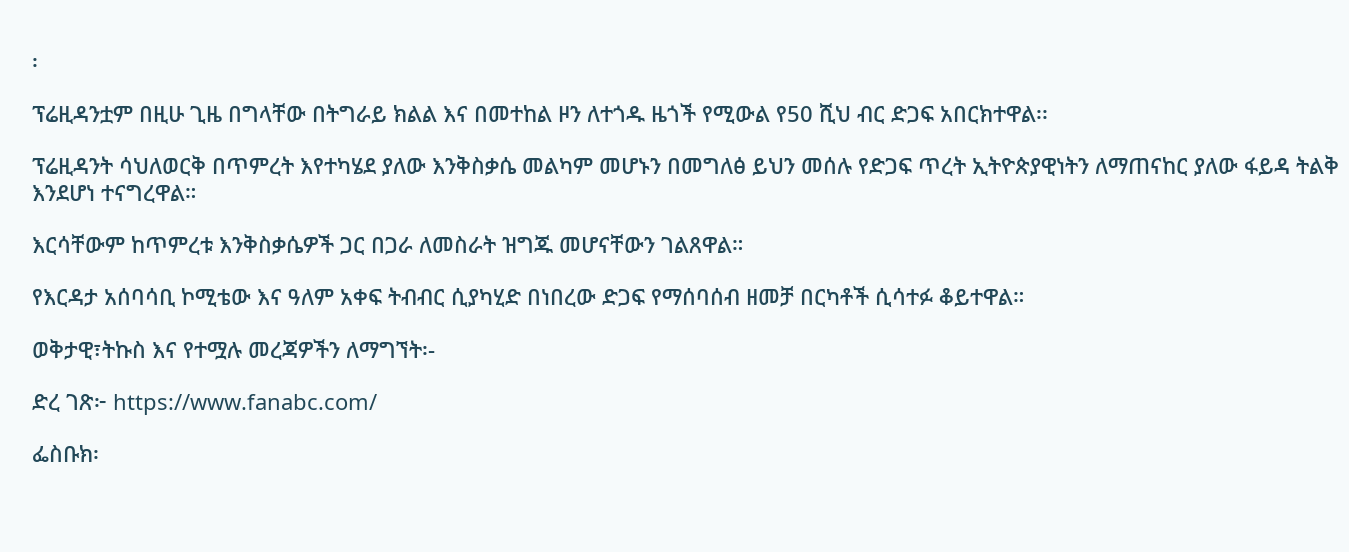፡

ፕሬዚዳንቷም በዚሁ ጊዜ በግላቸው በትግራይ ክልል እና በመተከል ዞን ለተጎዱ ዜጎች የሚውል የ50 ሺህ ብር ድጋፍ አበርክተዋል፡፡

ፕሬዚዳንት ሳህለወርቅ በጥምረት እየተካሄደ ያለው እንቅስቃሴ መልካም መሆኑን በመግለፅ ይህን መሰሉ የድጋፍ ጥረት ኢትዮጵያዊነትን ለማጠናከር ያለው ፋይዳ ትልቅ እንደሆነ ተናግረዋል።

እርሳቸውም ከጥምረቱ እንቅስቃሴዎች ጋር በጋራ ለመስራት ዝግጁ መሆናቸውን ገልጸዋል።

የእርዳታ አሰባሳቢ ኮሚቴው እና ዓለም አቀፍ ትብብር ሲያካሂድ በነበረው ድጋፍ የማሰባሰብ ዘመቻ በርካቶች ሲሳተፉ ቆይተዋል።

ወቅታዊ፣ትኩስ እና የተሟሉ መረጃዎችን ለማግኘት፡-

ድረ ገጽ፦ https://www.fanabc.com/

ፌስቡክ፡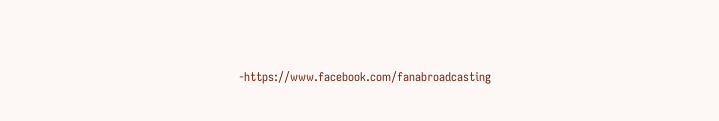-https://www.facebook.com/fanabroadcasting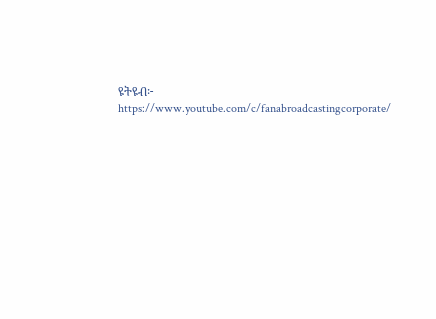ዩትዩብ፦ https://www.youtube.com/c/fanabroadcastingcorporate/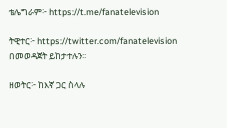ቴሌግራም፦ https://t.me/fanatelevision

ትዊተር፦ https://twitter.com/fanatelevision በመወዳጀት ይከታተሉን፡፡

ዘወትር፦ ከእኛ ጋር ስላሉ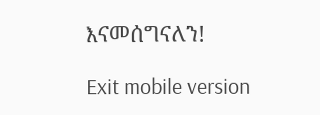እናመሰግናለን!

Exit mobile version